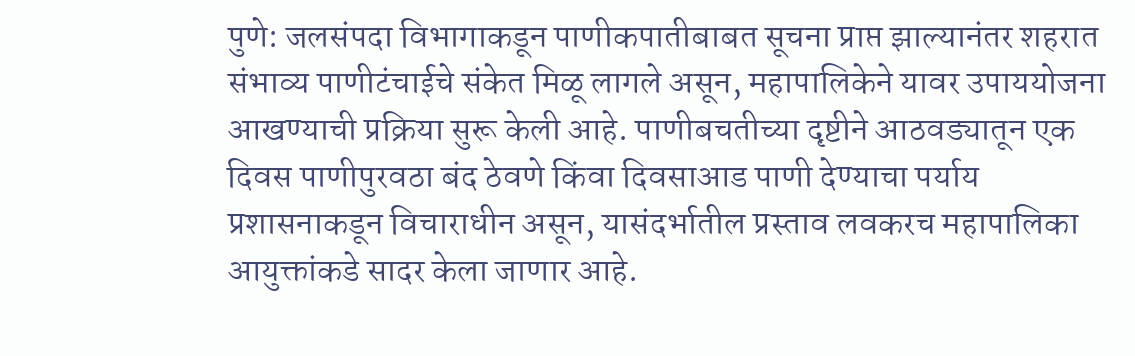पुणे: जलसंपदा विभागाकडून पाणीकपातीबाबत सूचना प्राप्त झाल्यानंतर शहरात संभाव्य पाणीटंचाईचे संकेत मिळू लागले असून, महापालिकेने यावर उपाययोजना आखण्याची प्रक्रिया सुरू केली आहे. पाणीबचतीच्या दृष्टीने आठवड्यातून एक दिवस पाणीपुरवठा बंद ठेवणे किंवा दिवसाआड पाणी देण्याचा पर्याय प्रशासनाकडून विचाराधीन असून, यासंदर्भातील प्रस्ताव लवकरच महापालिका आयुक्तांकडे सादर केला जाणार आहे.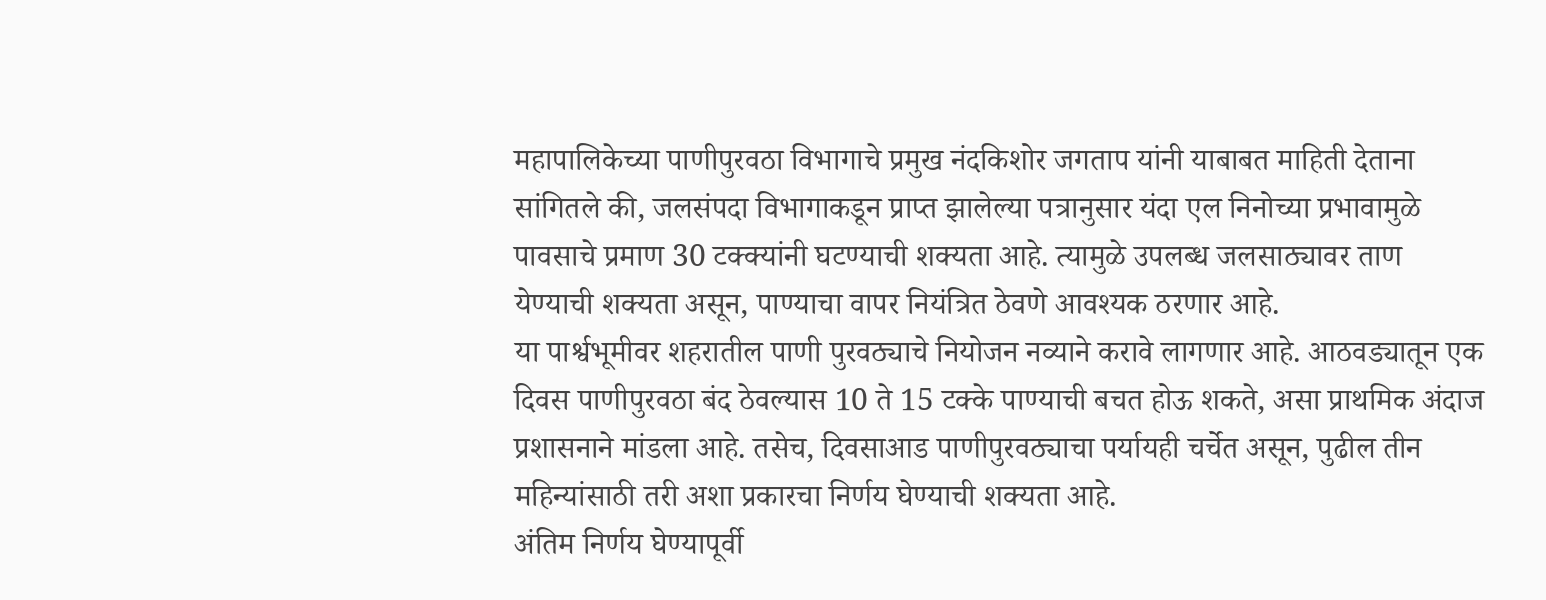महापालिकेच्या पाणीपुरवठा विभागाचे प्रमुख नंदकिशोर जगताप यांनी याबाबत माहिती देताना सांगितले की, जलसंपदा विभागाकडून प्राप्त झालेल्या पत्रानुसार यंदा एल निनोच्या प्रभावामुळे पावसाचे प्रमाण 30 टक्क्यांनी घटण्याची शक्यता आहे. त्यामुळे उपलब्ध जलसाठ्यावर ताण येण्याची शक्यता असून, पाण्याचा वापर नियंत्रित ठेवणे आवश्यक ठरणार आहे.
या पार्श्वभूमीवर शहरातील पाणी पुरवठ्याचे नियोजन नव्याने करावे लागणार आहे. आठवड्यातून एक दिवस पाणीपुरवठा बंद ठेवल्यास 10 ते 15 टक्के पाण्याची बचत होऊ शकते, असा प्राथमिक अंदाज प्रशासनाने मांडला आहे. तसेच, दिवसाआड पाणीपुरवठ्याचा पर्यायही चर्चेत असून, पुढील तीन महिन्यांसाठी तरी अशा प्रकारचा निर्णय घेण्याची शक्यता आहे.
अंतिम निर्णय घेण्यापूर्वी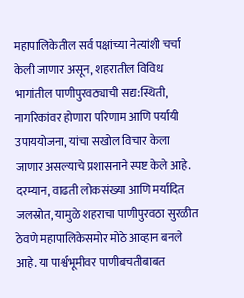महापालिकेतील सर्व पक्षांच्या नेत्यांशी चर्चा केली जाणार असून, शहरातील विविध भागांतील पाणीपुरवठ्याची सद्य:स्थिती, नागरिकांवर होणारा परिणाम आणि पर्यायी उपाययोजना, यांचा सखोल विचार केला जाणार असल्याचे प्रशासनाने स्पष्ट केले आहे. दरम्यान, वाढती लोकसंख्या आणि मर्यादित जलस्रोत, यामुळे शहराचा पाणीपुरवठा सुरळीत ठेवणे महापालिकेसमोर मोठे आव्हान बनले आहे. या पार्श्वभूमीवर पाणीबचतीबाबत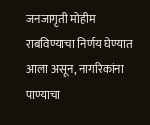जनजागृती मोहीम राबविण्याचा निर्णय घेण्यात आला असून, नागरिकांना पाण्याचा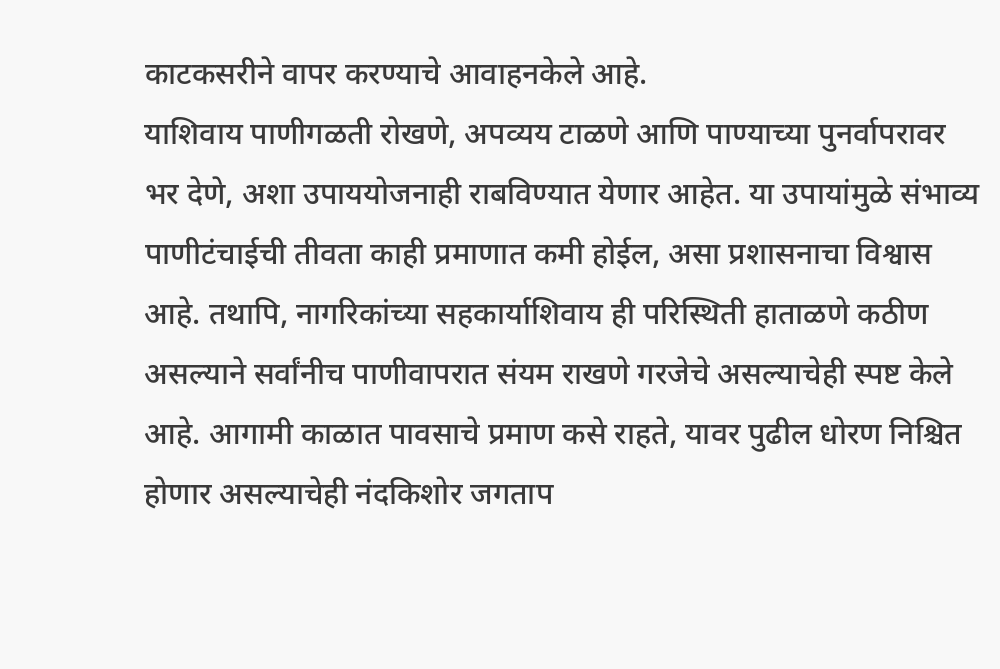काटकसरीने वापर करण्याचे आवाहनकेले आहे.
याशिवाय पाणीगळती रोखणे, अपव्यय टाळणे आणि पाण्याच्या पुनर्वापरावर भर देणे, अशा उपाययोजनाही राबविण्यात येणार आहेत. या उपायांमुळे संभाव्य पाणीटंचाईची तीवता काही प्रमाणात कमी होईल, असा प्रशासनाचा विश्वास आहे. तथापि, नागरिकांच्या सहकार्याशिवाय ही परिस्थिती हाताळणे कठीण असल्याने सर्वांनीच पाणीवापरात संयम राखणे गरजेचे असल्याचेही स्पष्ट केले आहे. आगामी काळात पावसाचे प्रमाण कसे राहते, यावर पुढील धोरण निश्चित होणार असल्याचेही नंदकिशोर जगताप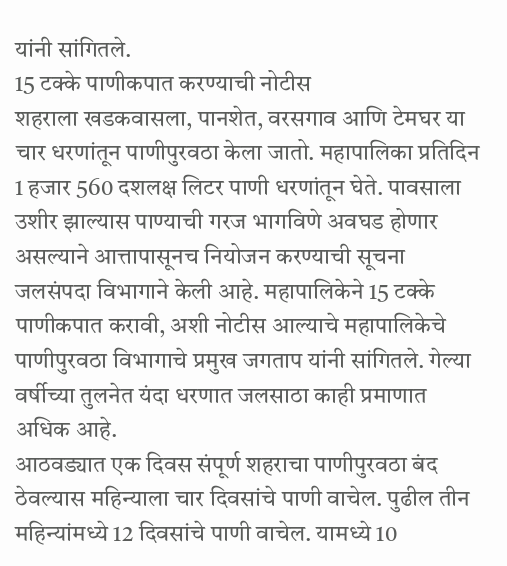यांनी सांगितले.
15 टक्के पाणीकपात करण्याची नोटीस
शहराला खडकवासला, पानशेत, वरसगाव आणि टेमघर या चार धरणांतून पाणीपुरवठा केला जातो. महापालिका प्रतिदिन 1 हजार 560 दशलक्ष लिटर पाणी धरणांतून घेते. पावसाला उशीर झाल्यास पाण्याची गरज भागविणे अवघड होणार असल्याने आत्तापासूनच नियोजन करण्याची सूचना जलसंपदा विभागाने केली आहे. महापालिकेने 15 टक्के पाणीकपात करावी, अशी नोटीस आल्याचे महापालिकेचे पाणीपुरवठा विभागाचे प्रमुख जगताप यांनी सांगितले. गेल्या वर्षीच्या तुलनेत यंदा धरणात जलसाठा काही प्रमाणात अधिक आहे.
आठवड्यात एक दिवस संपूर्ण शहराचा पाणीपुरवठा बंद ठेवल्यास महिन्याला चार दिवसांचे पाणी वाचेल. पुढील तीन महिन्यांमध्ये 12 दिवसांचे पाणी वाचेल. यामध्ये 10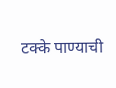टक्के पाण्याची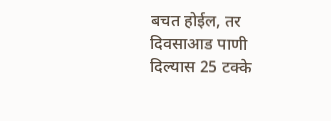बचत होईल, तर दिवसाआड पाणी दिल्यास 25 टक्के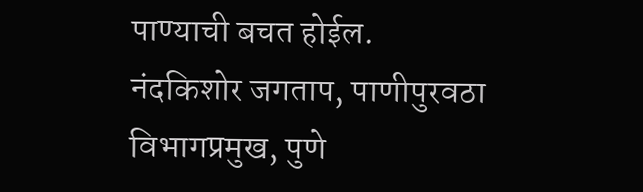पाण्याची बचत होईल.
नंदकिशोर जगताप, पाणीपुरवठा विभागप्रमुख, पुणे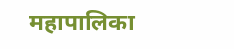महापालिका